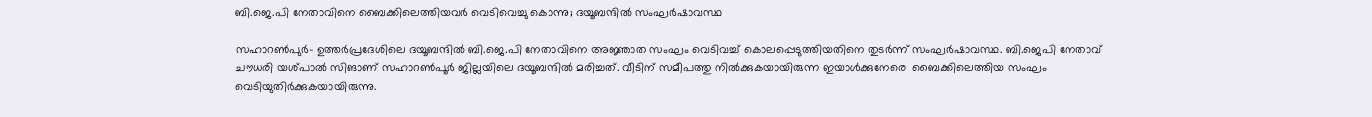ബി.ജെ.പി നേതാവിനെ ബൈക്കിലെത്തിയവര്‍ വെടിവെച്ചു കൊന്നു; ദയൂബന്ദില്‍ സംഘര്‍ഷാവസ്ഥ

സഹാറണ്‍പുര്‍- ഉത്തര്‍പ്രദേശിലെ ദയൂബന്ദില്‍ ബി.ജെ.പി നേതാവിനെ അജ്ഞാത സംഘം വെടിവച്ച് കൊലപ്പെടുത്തിയതിനെ തുടര്‍ന്ന് സംഘര്‍ഷാവസ്ഥ. ബി.ജെപി നേതാവ് ചൗധരി യശ്പാല്‍ സിങാണ് സഹാറണ്‍പൂര്‍ ജില്ലയിലെ ദയൂബന്ദില്‍ മരിച്ചത്. വീടിന് സമീപത്തു നില്‍ക്കുകയായിരുന്ന ഇയാള്‍ക്കുനേരെ  ബൈക്കിലെത്തിയ സംഘം വെടിയുതിര്‍ക്കുകയായിരുന്നു.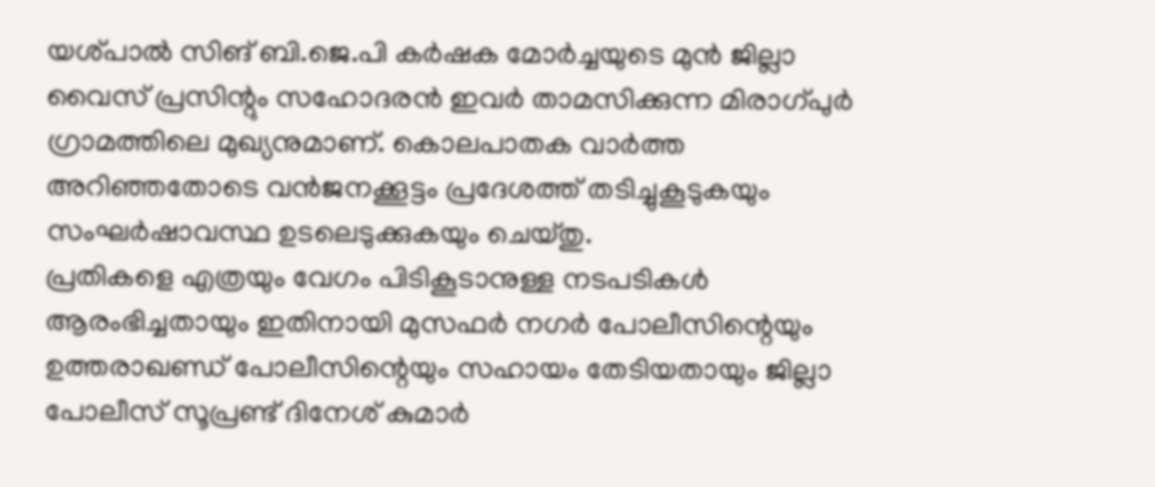യശ്പാല്‍ സിങ് ബി.ജെ.പി കര്‍ഷക മോര്‍ച്ചയുടെ മുന്‍ ജില്ലാ വൈസ് പ്രസിന്റും സഹോദരന്‍ ഇവര്‍ താമസിക്കുന്ന മിരാഗ്പുര്‍ ഗ്രാമത്തിലെ മുഖ്യനുമാണ്. കൊലപാതക വാര്‍ത്ത അറിഞ്ഞതോടെ വന്‍ജനക്കൂട്ടം പ്രദേശത്ത് തടിച്ചുകൂടുകയും സംഘര്‍ഷാവസ്ഥ ഉടലെടുക്കുകയും ചെയ്തു.
പ്രതികളെ എത്രയും വേഗം പിടികൂടാനുള്ള നടപടികള്‍ ആരംഭിച്ചതായും ഇതിനായി മുസഫര്‍ നഗര്‍ പോലീസിന്റെയും ഉത്തരാഖണ്ഡ് പോലീസിന്റെയും സഹായം തേടിയതായും ജില്ലാ പോലീസ് സൂപ്രണ്ട് ദിനേശ് കുമാര്‍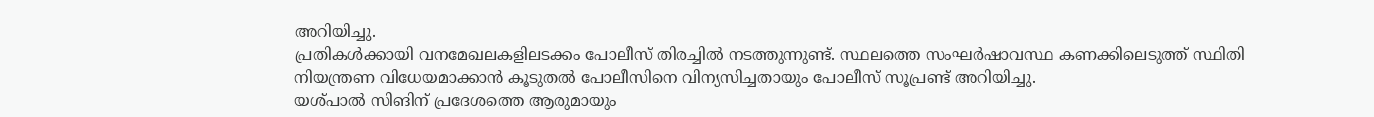അറിയിച്ചു.
പ്രതികള്‍ക്കായി വനമേഖലകളിലടക്കം പോലീസ് തിരച്ചില്‍ നടത്തുന്നുണ്ട്. സ്ഥലത്തെ സംഘര്‍ഷാവസ്ഥ കണക്കിലെടുത്ത് സ്ഥിതി നിയന്ത്രണ വിധേയമാക്കാന്‍ കൂടുതല്‍ പോലീസിനെ വിന്യസിച്ചതായും പോലീസ് സൂപ്രണ്ട് അറിയിച്ചു.
യശ്പാല്‍ സിങിന് പ്രദേശത്തെ ആരുമായും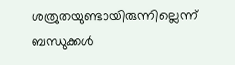ശത്രുതയുണ്ടായിരുന്നില്ലെന്ന് ബന്ധുക്കള്‍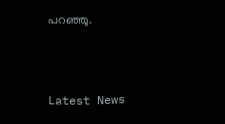പറഞ്ഞു.



Latest News